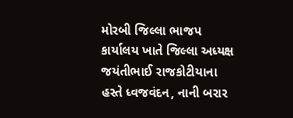મોરબી જિલ્લા ભાજપ કાર્યાલય ખાતે જિલ્લા અધ્યક્ષ જયંતીભાઈ રાજકોટીયાના હસ્તે ધ્વજવંદન, નાની બરાર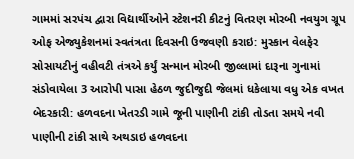ગામમાં સરપંચ દ્વારા વિદ્યાર્થીઓને સ્ટેશનરી કીટનું વિતરણ મોરબી નવયુગ ગ્રૂપ ઓફ એજ્યુકેશનમાં સ્વતંત્રતા દિવસની ઉજવણી કરાઇ: મુસ્કાન વેલફેર સોસાયટીનું વહીવટી તંત્રએ કર્યું સન્માન મોરબી જીલ્લામાં દારૂના ગુનામાં સંડોવાયેલા 3 આરોપી પાસા હેઠળ જુદીજુદી જેલમાં ધકેલાયા વધુ એક વખત બેદરકારી: હળવદના ખેતરડી ગામે જૂની પાણીની ટાંકી તોડતા સમયે નવી પાણીની ટાંકી સાથે અથડાઇ હળવદના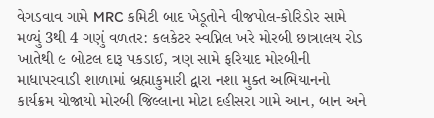વેગડવાવ ગામે MRC કમિટી બાદ ખેડૂતોને વીજપોલ-કોરિડોર સામે મળ્યું 3થી 4 ગણું વળતર: કલકેટર સ્વપ્નિલ ખરે મોરબી છાત્રાલય રોડ ખાતેથી ૯ બોટલ દારૂ પકડાઈ, ત્રણ સામે ફરિયાદ મોરબીની માધાપરવાડી શાળામાં બ્રહ્માકુમારી દ્વારા નશા મુક્ત અભિયાનનો કાર્યક્રમ યોજાયો મોરબી જિલ્લાના મોટા દહીસરા ગામે આન, બાન અને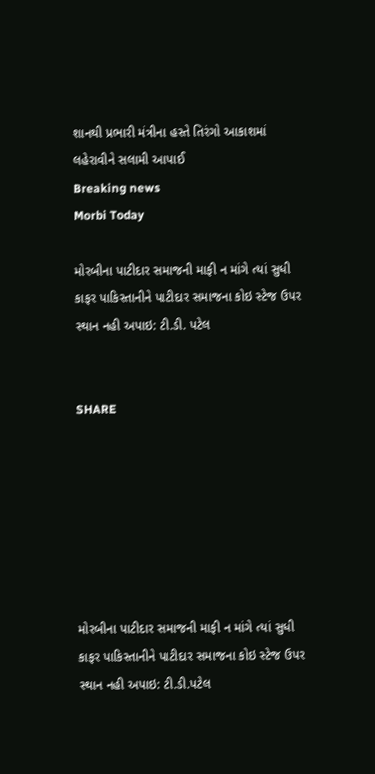શાનથી પ્રભારી મંત્રીના હસ્તે તિરંગો આકાશમાં લહેરાવીને સલામી આપાઈ
Breaking news
Morbi Today

મોરબીના પાટીદાર સમાજની માફી ન માંગે ત્યાં સુધી કાફર પાકિસ્તાનીને પાટીદાર સમાજના કોઇ સ્ટેજ ઉપર સ્થાન નહી અપાઇ: ટી.ડી. પટેલ


SHARE







મોરબીના પાટીદાર સમાજની માફી ન માંગે ત્યાં સુધી કાફર પાકિસ્તાનીને પાટીદાર સમાજના કોઇ સ્ટેજ ઉપર સ્થાન નહી અપાઇ: ટી.ડી.પટેલ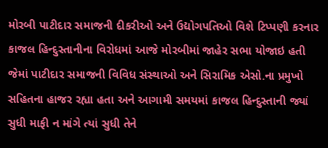મોરબી પાટીદાર સમાજની દીકરીઓ અને ઉદ્યોગપતિઓ વિશે ટિપ્પણી કરનાર કાજલ હિન્દુસ્તાનીના વિરોધમાં આજે મોરબીમાં જાહેર સભા યોજાઇ હતી જેમાં પાટીદાર સમાજની વિવિધ સંસ્થાઓ અને સિરામિક એસો.ના પ્રમુખો સહિતના હાજર રહ્યા હતા અને આગામી સમયમાં કાજલ હિન્દુસ્તાની જ્યાં સુધી માફી ન માંગે ત્યાં સુધી તેને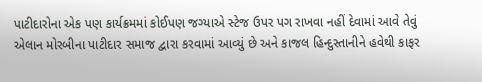પાટીદારોના એક પણ કાર્યક્રમમાં કોઈપણ જગ્યાએ સ્ટેજ ઉપર પગ રાખવા નહીં દેવામાં આવે તેવું એલાન મોરબીના પાટીદાર સમાજ દ્વારા કરવામાં આવ્યું છે અને કાજલ હિન્દુસ્તાનીને હવેથી કાફર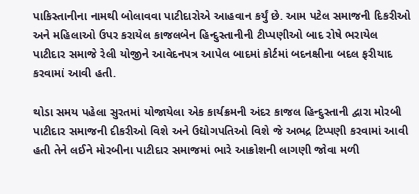પાકિસ્તાનીના નામથી બોલાવવા પાટીદારોએ આહવાન કર્યું છે. આમ પટેલ સમાજની દિકરીઓ અને મહિલાઓ ઉપર કરાયેલ કાજલબેન હિન્દુસ્તાનીની ટીપ્પણીઓ બાદ રોષે ભરાયેલ પાટીદાર સમાજે રેલી યોજીને આવેદનપત્ર આપેલ બાદમાં કોર્ટમાં બદનક્ષીના બદલ ફરીયાદ કરવામાં આવી હતી.

થોડા સમય પહેલા સુરતમાં યોજાયેલા એક કાર્યક્રમની અંદર કાજલ હિન્દુસ્તાની દ્વારા મોરબી પાટીદાર સમાજની દીકરીઓ વિશે અને ઉદ્યોગપતિઓ વિશે જે અભદ્ર ટિપ્પણી કરવામાં આવી હતી તેને લઈને મોરબીના પાટીદાર સમાજમાં ભારે આક્રોશની લાગણી જોવા મળી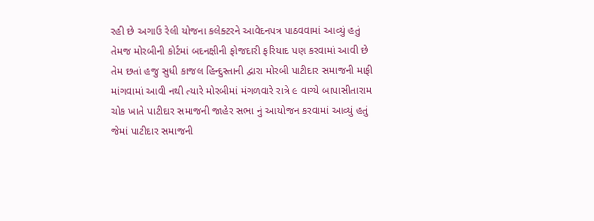રહી છે અગાઉ રેલી યોજના કલેક્ટરને આવેદનપત્ર પાઠવવામાં આવ્યું હતું તેમજ મોરબીની કોર્ટમાં બદનક્ષીની ફોજદારી ફરિયાદ પણ કરવામાં આવી છે તેમ છતાં હજુ સુધી કાજલ હિન્દુસ્તાની દ્વારા મોરબી પાટીદાર સમાજની માફી માંગવામાં આવી નથી ત્યારે મોરબીમાં મંગળવારે રાત્રે ૯ વાગ્યે બાપાસીતારામ ચોક ખાતે પાટીદાર સમાજની જાહેર સભા નું આયોજન કરવામાં આવ્યું હતું જેમાં પાટીદાર સમાજની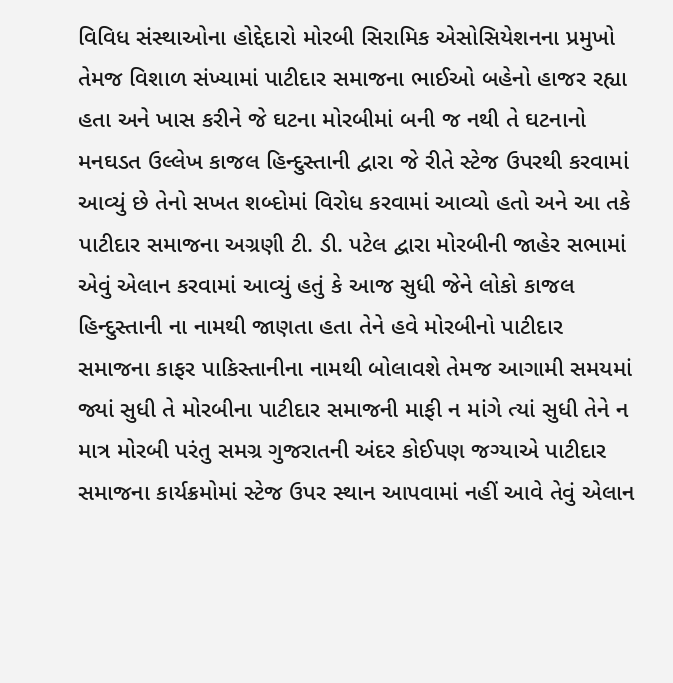વિવિધ સંસ્થાઓના હોદ્દેદારો મોરબી સિરામિક એસોસિયેશનના પ્રમુખો તેમજ વિશાળ સંખ્યામાં પાટીદાર સમાજના ભાઈઓ બહેનો હાજર રહ્યા હતા અને ખાસ કરીને જે ઘટના મોરબીમાં બની જ નથી તે ઘટનાનો મનઘડત ઉલ્લેખ કાજલ હિન્દુસ્તાની દ્વારા જે રીતે સ્ટેજ ઉપરથી કરવામાં આવ્યું છે તેનો સખત શબ્દોમાં વિરોધ કરવામાં આવ્યો હતો અને આ તકે પાટીદાર સમાજના અગ્રણી ટી. ડી. પટેલ દ્વારા મોરબીની જાહેર સભામાં એવું એલાન કરવામાં આવ્યું હતું કે આજ સુધી જેને લોકો કાજલ હિન્દુસ્તાની ના નામથી જાણતા હતા તેને હવે મોરબીનો પાટીદાર સમાજના કાફર પાકિસ્તાનીના નામથી બોલાવશે તેમજ આગામી સમયમાં જ્યાં સુધી તે મોરબીના પાટીદાર સમાજની માફી ન માંગે ત્યાં સુધી તેને ન માત્ર મોરબી પરંતુ સમગ્ર ગુજરાતની અંદર કોઈપણ જગ્યાએ પાટીદાર સમાજના કાર્યક્રમોમાં સ્ટેજ ઉપર સ્થાન આપવામાં નહીં આવે તેવું એલાન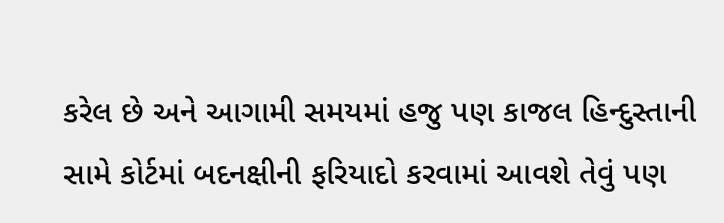કરેલ છે અને આગામી સમયમાં હજુ પણ કાજલ હિન્દુસ્તાની સામે કોર્ટમાં બદનક્ષીની ફરિયાદો કરવામાં આવશે તેવું પણ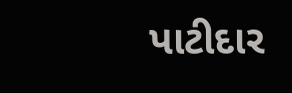પાટીદાર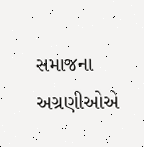સમાજના અગ્રણીઓએ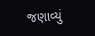જણાવ્યું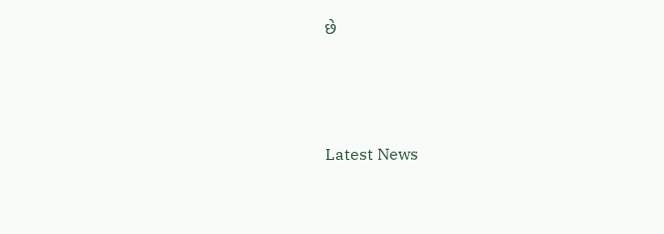છે






Latest News